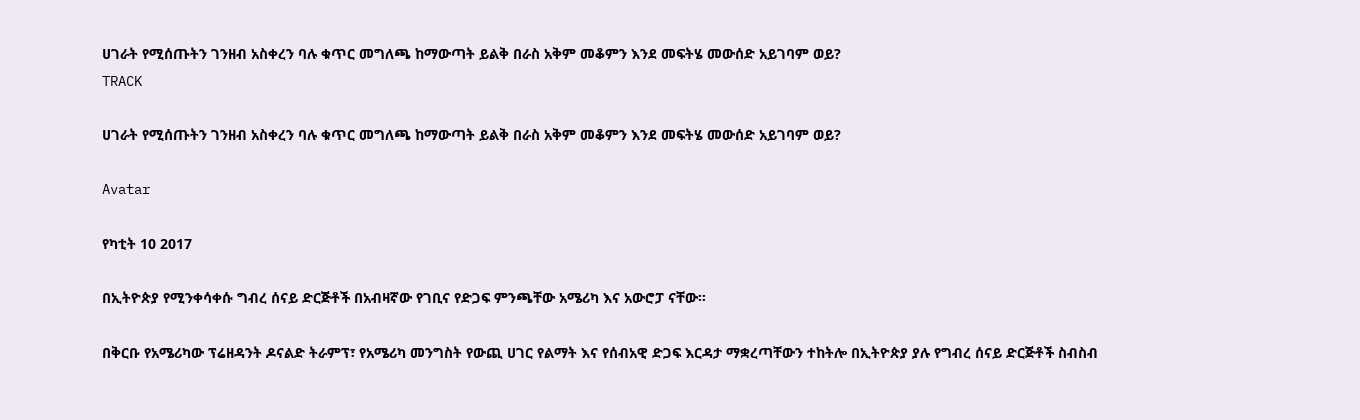ሀገራት የሚሰጡትን ገንዘብ አስቀረን ባሉ ቁጥር መግለጫ ከማውጣት ይልቅ በራስ አቅም መቆምን እንደ መፍትሄ መውሰድ አይገባም ወይ?
TRACK

ሀገራት የሚሰጡትን ገንዘብ አስቀረን ባሉ ቁጥር መግለጫ ከማውጣት ይልቅ በራስ አቅም መቆምን እንደ መፍትሄ መውሰድ አይገባም ወይ?

Avatar

የካቲት 10 2017

በኢትዮጵያ የሚንቀሳቀሱ ግብረ ሰናይ ድርጅቶች በአብዛኛው የገቢና የድጋፍ ምንጫቸው አሜሪካ እና አውሮፓ ናቸው፡፡

በቅርቡ የአሜሪካው ፕሬዘዳንት ዶናልድ ትራምፕ፣ የአሜሪካ መንግስት የውጪ ሀገር የልማት እና የሰብአዊ ድጋፍ እርዳታ ማቋረጣቸውን ተከትሎ በኢትዮጵያ ያሉ የግብረ ሰናይ ድርጅቶች ስብስብ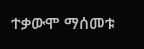ተቃውሞ ማሰመቱ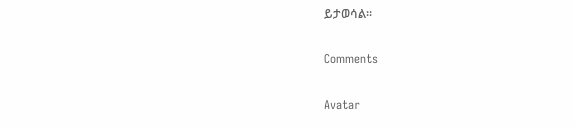ይታወሳል፡፡

Comments

Avatar